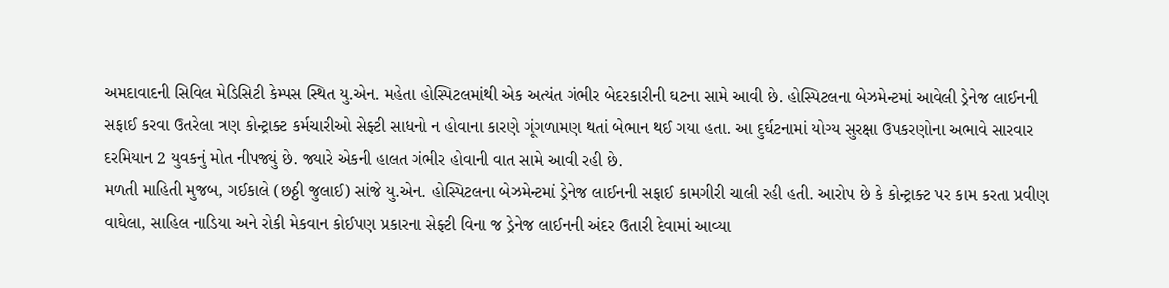અમદાવાદની સિવિલ મેડિસિટી કેમ્પસ સ્થિત યુ.એન. મહેતા હોસ્પિટલમાંથી એક અત્યંત ગંભીર બેદરકારીની ઘટના સામે આવી છે. હોસ્પિટલના બેઝમેન્ટમાં આવેલી ડ્રેનેજ લાઈનની સફાઈ કરવા ઉતરેલા ત્રણ કોન્ટ્રાક્ટ કર્મચારીઓ સેફ્ટી સાધનો ન હોવાના કારણે ગૂંગળામણ થતાં બેભાન થઈ ગયા હતા. આ દુર્ઘટનામાં યોગ્ય સુરક્ષા ઉપકરણોના અભાવે સારવાર દરમિયાન 2 યુવકનું મોત નીપજ્યું છે. જ્યારે એકની હાલત ગંભીર હોવાની વાત સામે આવી રહી છે.
મળતી માહિતી મુજબ, ગઈકાલે (છઠ્ઠી જુલાઈ) સાંજે યુ.એન. હોસ્પિટલના બેઝમેન્ટમાં ડ્રેનેજ લાઈનની સફાઈ કામગીરી ચાલી રહી હતી. આરોપ છે કે કોન્ટ્રાક્ટ પર કામ કરતા પ્રવીણ વાઘેલા, સાહિલ નાડિયા અને રોકી મેકવાન કોઈપણ પ્રકારના સેફ્ટી વિના જ ડ્રેનેજ લાઈનની અંદર ઉતારી દેવામાં આવ્યા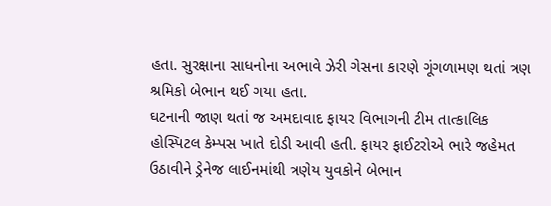હતા. સુરક્ષાના સાધનોના અભાવે ઝેરી ગેસના કારણે ગૂંગળામણ થતાં ત્રણ શ્રમિકો બેભાન થઈ ગયા હતા.
ઘટનાની જાણ થતાં જ અમદાવાદ ફાયર વિભાગની ટીમ તાત્કાલિક હોસ્પિટલ કેમ્પસ ખાતે દોડી આવી હતી. ફાયર ફાઈટરોએ ભારે જહેમત ઉઠાવીને ડ્રેનેજ લાઈનમાંથી ત્રણેય યુવકોને બેભાન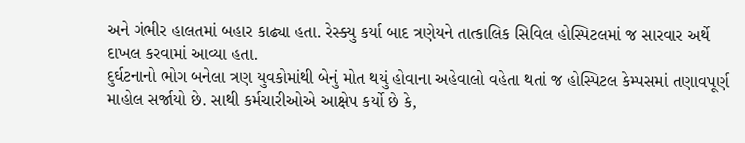અને ગંભીર હાલતમાં બહાર કાઢ્યા હતા. રેસ્ક્યુ કર્યા બાદ ત્રણેયને તાત્કાલિક સિવિલ હોસ્પિટલમાં જ સારવાર અર્થે દાખલ કરવામાં આવ્યા હતા.
દુર્ઘટનાનો ભોગ બનેલા ત્રણ યુવકોમાંથી બેનું મોત થયું હોવાના અહેવાલો વહેતા થતાં જ હોસ્પિટલ કેમ્પસમાં તણાવપૂર્ણ માહોલ સર્જાયો છે. સાથી કર્મચારીઓએ આક્ષેપ કર્યો છે કે,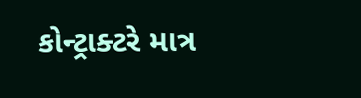કોન્ટ્રાક્ટરે માત્ર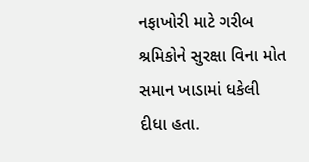નફાખોરી માટે ગરીબ શ્રમિકોને સુરક્ષા વિના મોત સમાન ખાડામાં ધકેલી દીધા હતા.